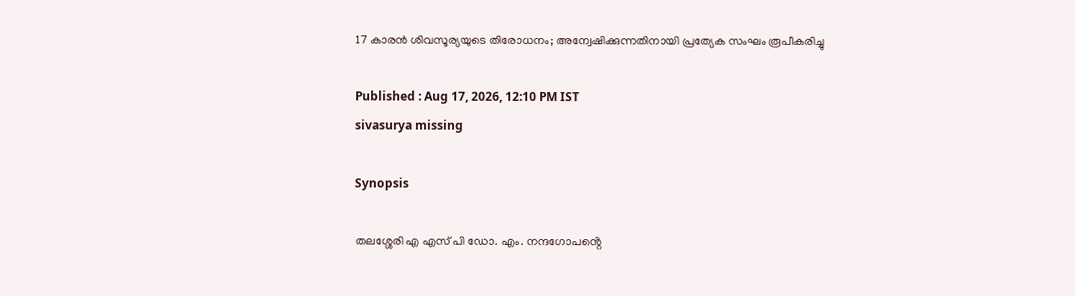17 കാരന്‍ ശിവസൂര്യയുടെ തിരോധനം; അന്വേഷിക്കുന്നതിനായി പ്രത്യേക സംഘം രൂപീകരിച്ചു

Published : Aug 17, 2026, 12:10 PM IST
sivasurya missing

Synopsis

തലശ്ശേരി എ എസ് പി ഡോ. എം. നന്ദഗോപൻ്റെ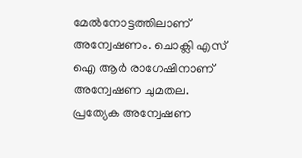മേൽനോട്ടത്തിലാണ് അന്വേഷണം. ചൊക്ലി എസ് ഐ ആർ രാഗേഷിനാണ് അന്വേഷണ ചുമതല. പ്രത്യേക അന്വേഷണ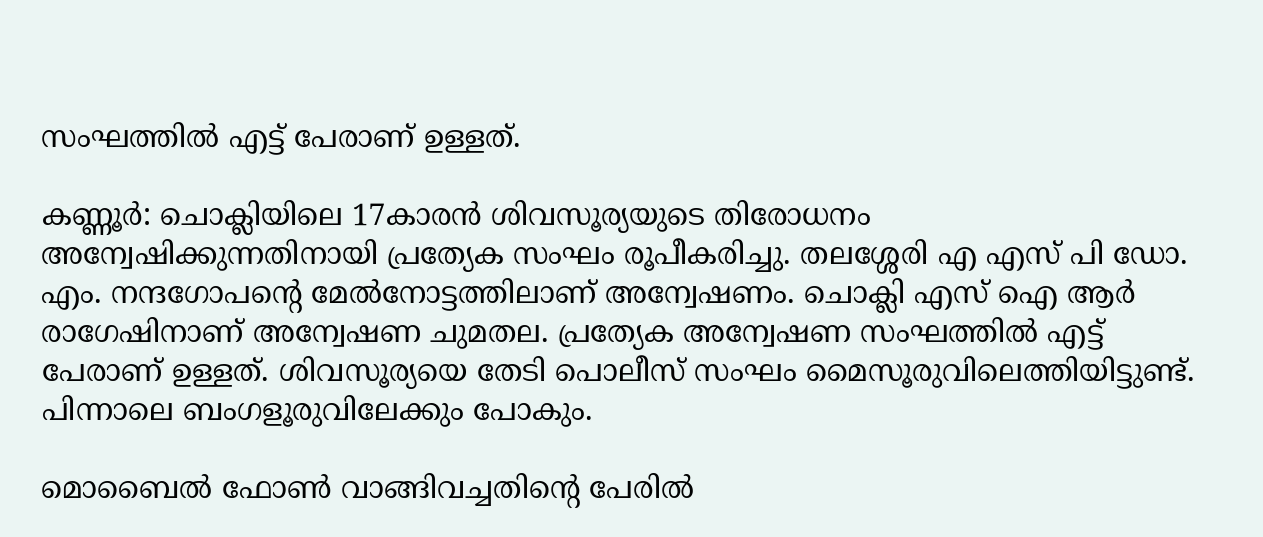സംഘത്തിൽ എട്ട് പേരാണ് ഉള്ളത്.

കണ്ണൂര്‍: ചൊക്ലിയിലെ 17കാരൻ ശിവസൂര്യയുടെ തിരോധനം അന്വേഷിക്കുന്നതിനായി പ്രത്യേക സംഘം രൂപീകരിച്ചു. തലശ്ശേരി എ എസ് പി ഡോ. എം. നന്ദഗോപൻ്റെ മേൽനോട്ടത്തിലാണ് അന്വേഷണം. ചൊക്ലി എസ് ഐ ആർ രാഗേഷിനാണ് അന്വേഷണ ചുമതല. പ്രത്യേക അന്വേഷണ സംഘത്തിൽ എട്ട് പേരാണ് ഉള്ളത്. ശിവസൂര്യയെ തേടി പൊലീസ് സംഘം മൈസൂരുവിലെത്തിയിട്ടുണ്ട്. പിന്നാലെ ബംഗളൂരുവിലേക്കും പോകും.

മൊബൈൽ ഫോൺ വാങ്ങിവച്ചതിന്‍റെ പേരിൽ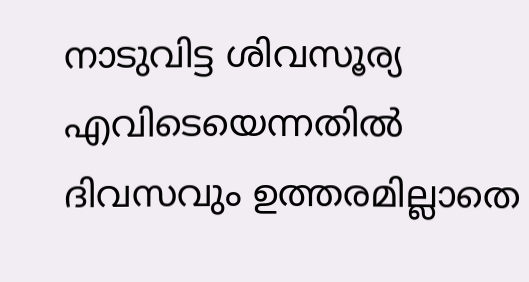നാടുവിട്ട ശിവസൂര്യ എവിടെയെന്നതിൽ ദിവസവും ഉത്തരമില്ലാതെ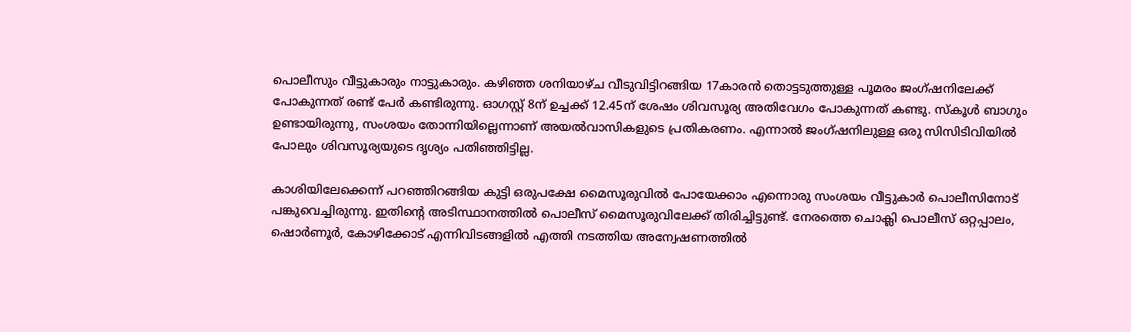പൊലീസും വീട്ടുകാരും നാട്ടുകാരും. കഴിഞ്ഞ ശനിയാഴ്ച വീടുവിട്ടിറങ്ങിയ 17കാരൻ തൊട്ടടുത്തുള്ള പൂമരം ജംഗ്ഷനിലേക്ക് പോകുന്നത് രണ്ട് പേർ കണ്ടിരുന്നു. ഓഗസ്റ്റ് 8ന് ഉച്ചക്ക് 12.45ന് ശേഷം ശിവസൂര്യ അതിവേഗം പോകുന്നത് കണ്ടു. സ്കൂൾ ബാഗും ഉണ്ടായിരുന്നു, സംശയം തോന്നിയില്ലെന്നാണ് അയൽവാസികളുടെ പ്രതികരണം. എന്നാൽ ജംഗ്ഷനിലുള്ള ഒരു സിസിടിവിയിൽ പോലും ശിവസൂര്യയുടെ ദൃശ്യം പതിഞ്ഞിട്ടില്ല.

കാശിയിലേക്കെന്ന് പറഞ്ഞിറങ്ങിയ കുട്ടി ഒരുപക്ഷേ മൈസൂരുവിൽ പോയേക്കാം എന്നൊരു സംശയം വീട്ടുകാർ പൊലീസിനോട് പങ്കുവെച്ചിരുന്നു. ഇതിന്‍റെ അടിസ്ഥാനത്തിൽ പൊലീസ് മൈസൂരുവിലേക്ക് തിരിച്ചിട്ടുണ്ട്. നേരത്തെ ചൊക്ലി പൊലീസ് ഒറ്റപ്പാലം, ഷൊർണൂർ, കോഴിക്കോട് എന്നിവിടങ്ങളിൽ എത്തി നടത്തിയ അന്വേഷണത്തിൽ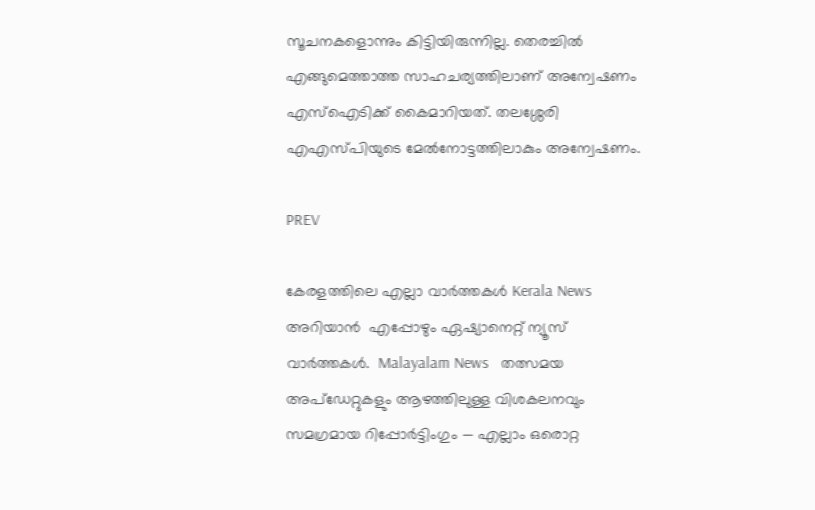സൂചനകളൊന്നും കിട്ടിയിരുന്നില്ല. തെരച്ചിൽ എങ്ങുമെത്താത്ത സാഹചര്യത്തിലാണ് അന്വേഷണം എസ്ഐടിക്ക് കൈമാറിയത്. തലശ്ശേരി എഎസ്പിയുടെ മേൽനോട്ടത്തിലാകും അന്വേഷണം.

PREV

കേരളത്തിലെ എല്ലാ വാർത്തകൾ Kerala News അറിയാൻ  എപ്പോഴും ഏഷ്യാനെറ്റ് ന്യൂസ് വാർത്തകൾ.  Malayalam News   തത്സമയ അപ്‌ഡേറ്റുകളും ആഴത്തിലുള്ള വിശകലനവും സമഗ്രമായ റിപ്പോർട്ടിംഗും — എല്ലാം ഒരൊറ്റ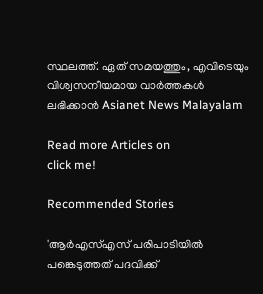സ്ഥലത്ത്. ഏത് സമയത്തും, എവിടെയും വിശ്വസനീയമായ വാർത്തകൾ ലഭിക്കാൻ Asianet News Malayalam

Read more Articles on
click me!

Recommended Stories

'ആർഎസ്എസ് പരിപാടിയിൽ പങ്കെടുത്തത് പദവിക്ക്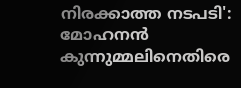നിരക്കാത്ത നടപടി': മോഹനൻ കുന്നുമ്മലിനെതിരെ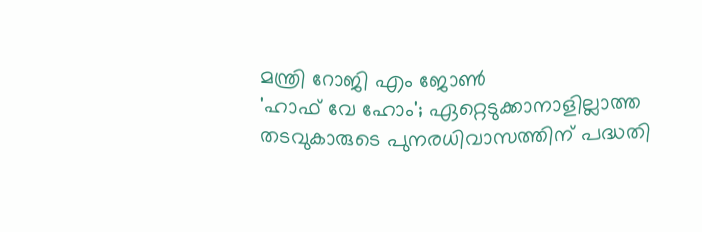മന്ത്രി റോജി എം ജോൺ
'ഹാഫ് വേ ഹോം'; ഏറ്റെടുക്കാനാളില്ലാത്ത തടവുകാരുടെ പുനരധിവാസത്തിന് പദ്ധതി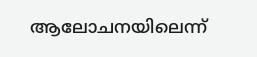ആലോചനയിലെന്ന്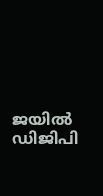ജയിൽ ഡിജിപി